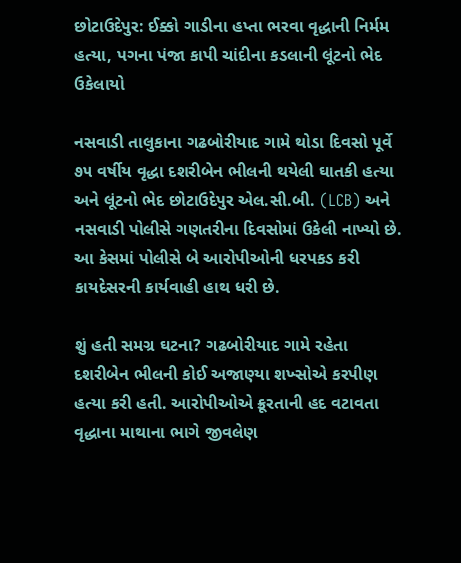છોટાઉદેપુર: ઈક્કો ગાડીના હપ્તા ભરવા વૃદ્ધાની નિર્મમ હત્યા, પગના પંજા કાપી ચાંદીના કડલાની લૂંટનો ભેદ ઉકેલાયો

નસવાડી તાલુકાના ગઢબોરીયાદ ગામે થોડા દિવસો પૂર્વે ૭૫ વર્ષીય વૃદ્ધા દશરીબેન ભીલની થયેલી ઘાતકી હત્યા અને લૂંટનો ભેદ છોટાઉદેપુર એલ.સી.બી. (LCB) અને નસવાડી પોલીસે ગણતરીના દિવસોમાં ઉકેલી નાખ્યો છે. આ કેસમાં પોલીસે બે આરોપીઓની ધરપકડ કરી કાયદેસરની કાર્યવાહી હાથ ધરી છે.

શું હતી સમગ્ર ઘટના? ગઢબોરીયાદ ગામે રહેતા દશરીબેન ભીલની કોઈ અજાણ્યા શખ્સોએ કરપીણ હત્યા કરી હતી. આરોપીઓએ ક્રૂરતાની હદ વટાવતા વૃદ્ધાના માથાના ભાગે જીવલેણ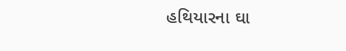હથિયારના ઘા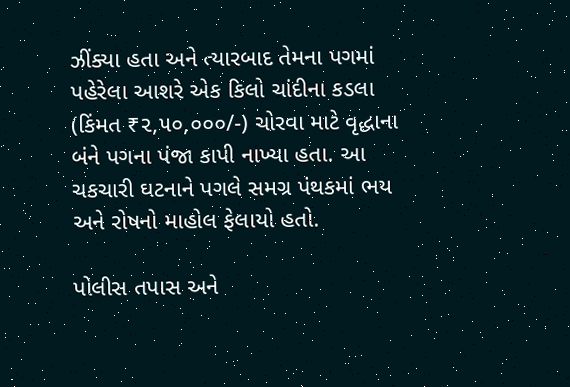ઝીંક્યા હતા અને ત્યારબાદ તેમના પગમાં પહેરેલા આશરે એક કિલો ચાંદીના કડલા (કિંમત ₹૨,૫૦,૦૦૦/-) ચોરવા માટે વૃદ્ધાના બંને પગના પંજા કાપી નાખ્યા હતા. આ ચકચારી ઘટનાને પગલે સમગ્ર પંથકમાં ભય અને રોષનો માહોલ ફેલાયો હતો.

પોલીસ તપાસ અને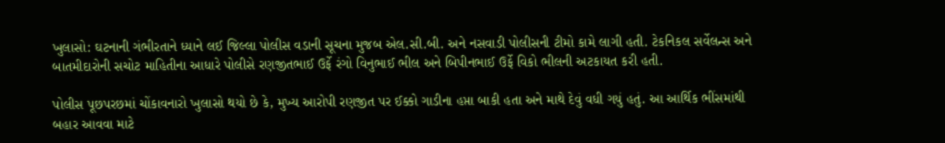ખુલાસો: ઘટનાની ગંભીરતાને ધ્યાને લઈ જિલ્લા પોલીસ વડાની સૂચના મુજબ એલ.સી.બી. અને નસવાડી પોલીસની ટીમો કામે લાગી હતી. ટેકનિકલ સર્વેલન્સ અને બાતમીદારોની સચોટ માહિતીના આધારે પોલીસે રણજીતભાઈ ઉર્ફે રંગો વિનુભાઈ ભીલ અને બિપીનભાઈ ઉર્ફે વિકો ભીલની અટકાયત કરી હતી.

પોલીસ પૂછપરછમાં ચોંકાવનારો ખુલાસો થયો છે કે, મુખ્ય આરોપી રણજીત પર ઈક્કો ગાડીના હપ્તા બાકી હતા અને માથે દેવું વધી ગયું હતું. આ આર્થિક ભીંસમાંથી બહાર આવવા માટે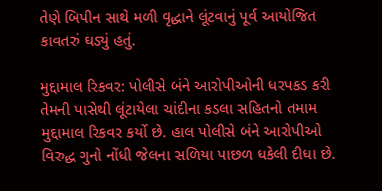તેણે બિપીન સાથે મળી વૃદ્ધાને લૂંટવાનું પૂર્વ આયોજિત કાવતરું ઘડ્યું હતું.

મુદ્દામાલ રિકવર: પોલીસે બંને આરોપીઓની ધરપકડ કરી તેમની પાસેથી લૂંટાયેલા ચાંદીના કડલા સહિતનો તમામ મુદ્દામાલ રિકવર કર્યો છે. હાલ પોલીસે બંને આરોપીઓ વિરુદ્ધ ગુનો નોંધી જેલના સળિયા પાછળ ધકેલી દીધા છે.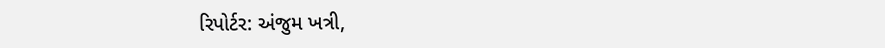રિપોર્ટર: અંજુમ ખત્રી,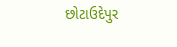છોટાઉદેપુર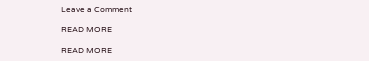Leave a Comment

READ MORE

READ MORE